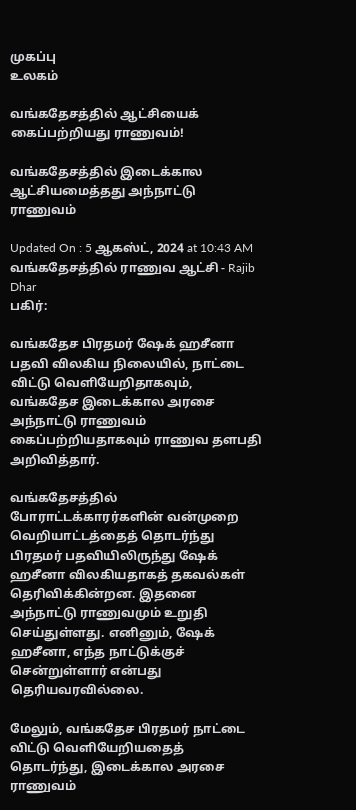முகப்பு
உலகம்

வங்கதேசத்தில் ஆட்சியைக் கைப்பற்றியது ராணுவம்!

வங்கதேசத்தில் இடைக்கால ஆட்சியமைத்தது அந்நாட்டு ராணுவம்

Updated On : 5 ஆகஸ்ட், 2024 at 10:43 AM
வங்கதேசத்தில் ராணுவ ஆட்சி - Rajib Dhar
பகிர்:

வங்கதேச பிரதமர் ஷேக் ஹசீனா பதவி விலகிய நிலையில், நாட்டை விட்டு வெளியேறிதாகவும், வங்கதேச இடைக்கால அரசை அந்நாட்டு ராணுவம் கைப்பற்றியதாகவும் ராணுவ தளபதி அறிவித்தார்.

வங்கதேசத்தில் போராட்டக்காரர்களின் வன்முறை வெறியாட்டத்தைத் தொடர்ந்து பிரதமர் பதவியிலிருந்து ஷேக் ஹசீனா விலகியதாகத் தகவல்கள் தெரிவிக்கின்றன. இதனை அந்நாட்டு ராணுவமும் உறுதி செய்துள்ளது. எனினும், ஷேக் ஹசீனா, எந்த நாட்டுக்குச் சென்றுள்ளார் என்பது தெரியவரவில்லை.

மேலும், வங்கதேச பிரதமர் நாட்டை விட்டு வெளியேறியதைத் தொடர்ந்து, இடைக்கால அரசை ராணுவம்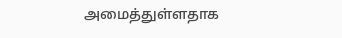அமைத்துள்ளதாக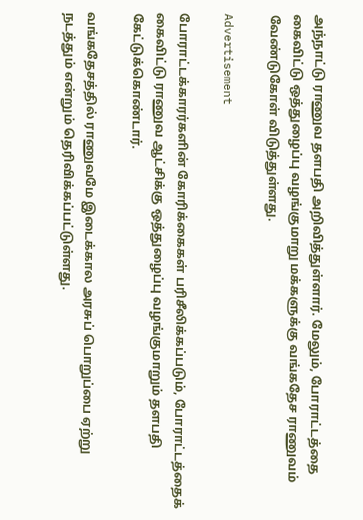அந்நாட்டு ராணுவ தளபதி அறிவித்துள்ளார். மேலும், போராட்டத்தை கைவிட்டு ஒத்துழைப்பு வழங்குமாறு மக்களுக்கு வங்கதேச ராணுவம் வேண்டுகோள் விடுத்துள்ளது.

Advertisement

போராட்டக்காரர்களின் கோரிக்கைகள் பரிசீலிக்கப்படும், போராட்டத்தைக் கைவிட்டு ராணுவ ஆட்சிக்கு ஒத்துழைப்பு வழங்குமாறும் தளபதி கேட்டுக்கொண்டார்.

வங்கதேசத்தில் ராணுவமே இடைக்கால அரசுப் பொறுப்பை ஏற்று நடத்தும் என்றும் தெரிவிக்கப்பட்டுள்ளது.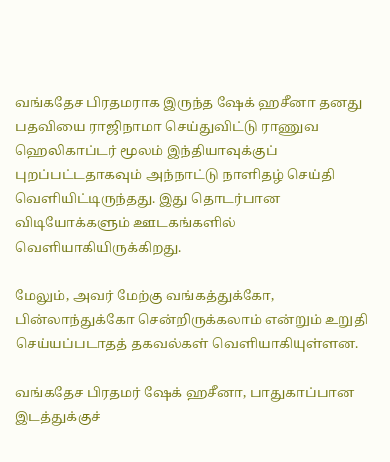வங்கதேச பிரதமராக இருந்த ஷேக் ஹசீனா தனது பதவியை ராஜிநாமா செய்துவிட்டு ராணுவ ஹெலிகாப்டர் மூலம் இந்தியாவுக்குப் புறப்பட்டதாகவும் அந்நாட்டு நாளிதழ் செய்தி வெளியிட்டிருந்தது. இது தொடர்பான விடியோக்களும் ஊடகங்களில் வெளியாகியிருக்கிறது.

மேலும், அவர் மேற்கு வங்கத்துக்கோ, பின்லாந்துக்கோ சென்றிருக்கலாம் என்றும் உறுதி செய்யப்படாதத் தகவல்கள் வெளியாகியுள்ளன.

வங்கதேச பிரதமர் ஷேக் ஹசீனா, பாதுகாப்பான இடத்துக்குச்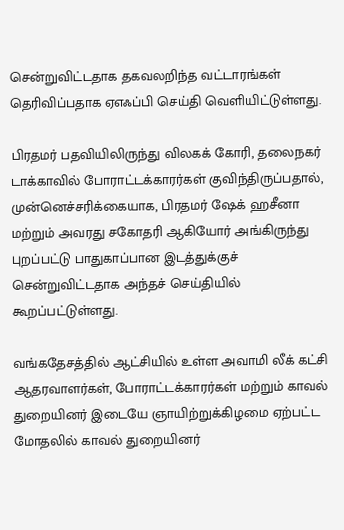சென்றுவிட்டதாக தகவலறிந்த வட்டாரங்கள் தெரிவிப்பதாக ஏஎஃப்பி செய்தி வெளியிட்டுள்ளது.

பிரதமர் பதவியிலிருந்து விலகக் கோரி, தலைநகர் டாக்காவில் போராட்டக்காரர்கள் குவிந்திருப்பதால், முன்னெச்சரிக்கையாக, பிரதமர் ஷேக் ஹசீனா மற்றும் அவரது சகோதரி ஆகியோர் அங்கிருந்து புறப்பட்டு பாதுகாப்பான இடத்துக்குச் சென்றுவிட்டதாக அந்தச் செய்தியில் கூறப்பட்டுள்ளது.

வங்கதேசத்தில் ஆட்சியில் உள்ள அவாமி லீக் கட்சி ஆதரவாளர்கள், போராட்டக்காரர்கள் மற்றும் காவல் துறையினர் இடையே ஞாயிற்றுக்கிழமை ஏற்பட்ட மோதலில் காவல் துறையினர்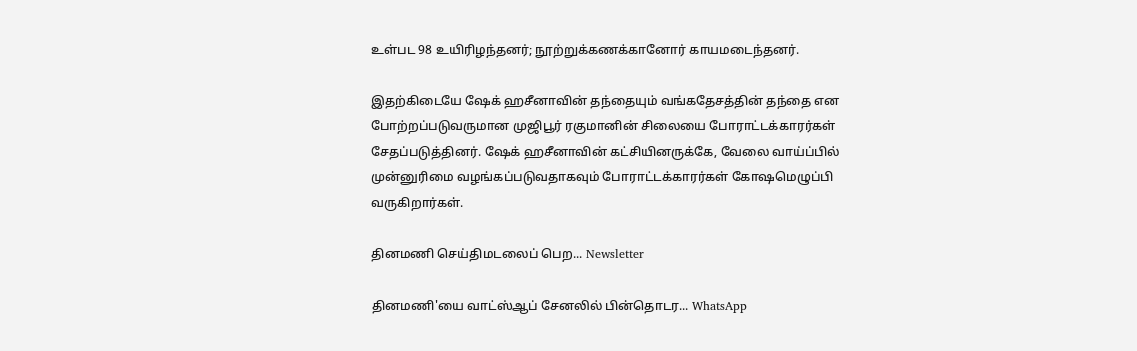உள்பட 98 உயிரிழந்தனர்; நூற்றுக்கணக்கானோர் காயமடைந்தனர்.

இதற்கிடையே ஷேக் ஹசீனாவின் தந்தையும் வங்கதேசத்தின் தந்தை என போற்றப்படுவருமான முஜிபூர் ரகுமானின் சிலையை போராட்டக்காரர்கள் சேதப்படுத்தினர். ஷேக் ஹசீனாவின் கட்சியினருக்கே, வேலை வாய்ப்பில் முன்னுரிமை வழங்கப்படுவதாகவும் போராட்டக்காரர்கள் கோஷமெழுப்பி வருகிறார்கள்.

தினமணி செய்திமடலைப் பெற... Newsletter

தினமணி'யை வாட்ஸ்ஆப் சேனலில் பின்தொடர... WhatsApp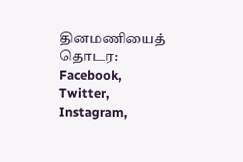தினமணியைத் தொடர: Facebook, Twitter, Instagram,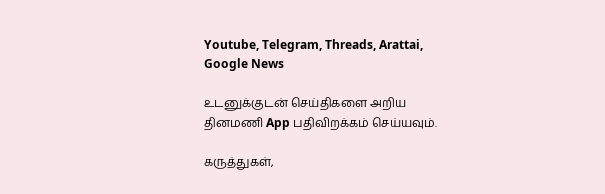Youtube, Telegram, Threads, Arattai, Google News

உடனுக்குடன் செய்திகளை அறிய தினமணி App பதிவிறக்கம் செய்யவும்.

கருத்துகள்,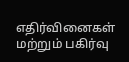எதிர்வினைகள் மற்றும் பகிர்வு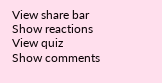View share bar
Show reactions
View quiz
Show comments